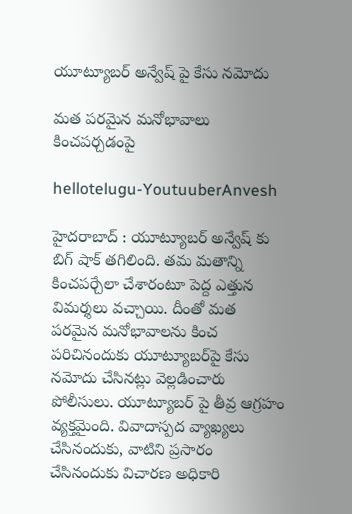యూట్యూబ‌ర్ అన్వేష్ పై కేసు న‌మోదు

మ‌త ప‌ర‌మైన మ‌నోభావాలు కించప‌ర్చ‌డంపై

hellotelugu-YoutuuberAnvesh

హైద‌రాబాద్ : యూట్యూబ‌ర్ అన్వేష్ కు బిగ్ షాక్ త‌గిలింది. త‌మ మ‌తాన్ని కించ‌ప‌ర్చేలా చేశారంటూ పెద్ద ఎత్తున విమ‌ర్శ‌లు వ‌చ్చాయి. దీంతో మత పరమైన మనోభావాలను కించ పరిచినందుకు యూట్యూబర్‌పై కేసు నమోదు చేసిన‌ట్లు వెల్ల‌డించారు పోలీసులు. యూట్యూబ‌ర్ పై తీవ్ర ఆగ్ర‌హం వ్య‌క్త‌మైంది. వివాదాస్పద వ్యాఖ్యలు చేసినందుకు, వాటిని ప్రసారం చేసినందుకు విచారణ అధికారి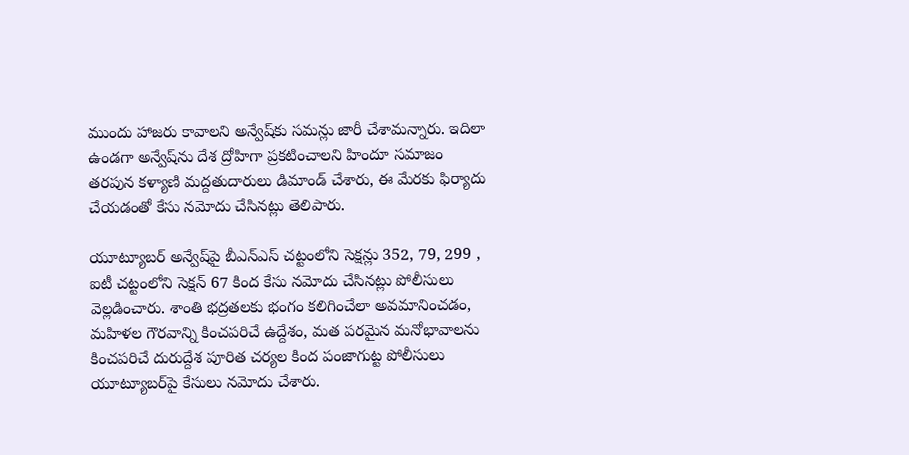ముందు హాజరు కావాలని అన్వేష్‌కు సమన్లు జారీ చేశామ‌న్నారు. ఇదిలా ఉండ‌గా అన్వేష్‌ను దేశ ద్రోహిగా ప్రకటించాలని హిందూ స‌మాజం త‌రపున కళ్యాణి మద్దతుదారులు డిమాండ్ చేశారు, ఈ మేర‌కు ఫిర్యాదు చేయ‌డంతో కేసు న‌మోదు చేసిన‌ట్లు తెలిపారు.

యూట్యూబ‌ర్ అన్వేష్‌పై బీఎన్ఎస్ చట్టంలోని సెక్షన్లు 352, 79, 299 , ఐటీ చట్టంలోని సెక్షన్ 67 కింద కేసు నమోదు చేసినట్లు పోలీసులు వెల్ల‌డించారు. శాంతి భద్రతలకు భంగం కలిగించేలా అవమానించడం, మహిళల గౌరవాన్ని కించపరిచే ఉద్దేశం, మత పరమైన మనోభావాలను కించపరిచే దురుద్దేశ పూరిత చర్యల కింద పంజాగుట్ట పోలీసులు యూట్యూబర్‌పై కేసులు నమోదు చేశారు.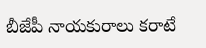బీజేపీ నాయకురాలు కరాటే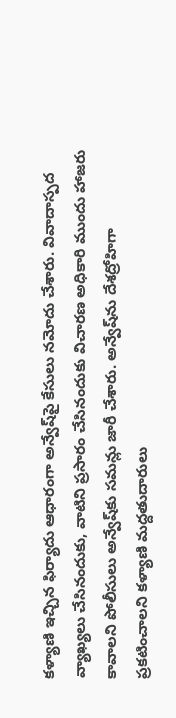కళ్యాణి ఇచ్చిన ఫిర్యాదు ఆధారంగా అన్వేష్‌పై కేసులు నమోదు చేశారు. వివాదాస్పద వ్యాఖ్యలు చేసినందుకు, వాటిని ప్రసారం చేసినందుకు విచారణ అధికారి ముందు హాజరు కావాలని పోలీసులు అన్వేష్‌కు సమన్లు జారీ చేశారు. అన్వేష్‌ను దేశద్రోహిగా ప్రకటించాలని కళ్యాణి మద్దతుదారులు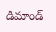డిమాండ్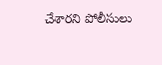చేశార‌ని పోలీసులు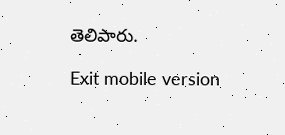తెలిపారు.

Exit mobile version